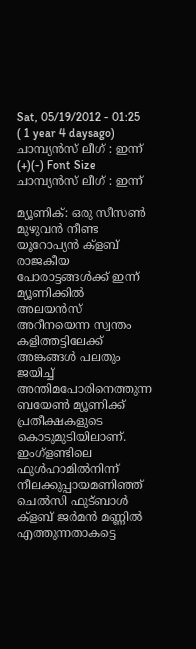Sat, 05/19/2012 - 01:25 ( 1 year 4 daysago)
ചാമ്പ്യന്‍സ് ലീഗ് : ഇന്ന്
(+)(-) Font Size
ചാമ്പ്യന്‍സ് ലീഗ് : ഇന്ന്

മ്യൂണിക്: ഒരു സീസണ്‍ മുഴുവന്‍ നീണ്ട യൂറോപ്യന്‍ ക്ളബ് രാജകീയ പോരാട്ടങ്ങള്‍ക്ക് ഇന്ന് മ്യൂണിക്കില്‍ അലയന്‍സ് അറീനയെന്ന സ്വന്തം കളിത്തട്ടിലേക്ക് അങ്കങ്ങള്‍ പലതും ജയിച്ച് അന്തിമപോരിനെത്തുന്ന ബയേണ്‍ മ്യൂണിക്ക് പ്രതീക്ഷകളുടെ കൊടുമുടിയിലാണ്. ഇംഗ്ളണ്ടിലെ ഫുള്‍ഹാമില്‍നിന്ന് നീലക്കുപ്പായമണിഞ്ഞ് ചെല്‍സി ഫുട്ബാള്‍ ക്ളബ് ജര്‍മന്‍ മണ്ണില്‍ എത്തുന്നതാകട്ടെ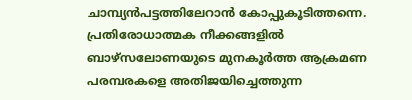ചാമ്പ്യന്‍പട്ടത്തിലേറാന്‍ കോപ്പുകൂടിത്തന്നെ. പ്രതിരോധാത്മക നീക്കങ്ങളില്‍ ബാഴ്സലോണയുടെ മുനകൂര്‍ത്ത ആക്രമണ പരമ്പരകളെ അതിജയിച്ചെത്തുന്ന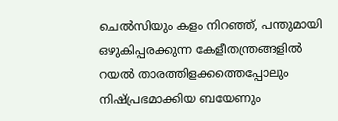ചെല്‍സിയും കളം നിറഞ്ഞ്, പന്തുമായി ഒഴുകിപ്പരക്കുന്ന കേളീതന്ത്രങ്ങളില്‍ റയല്‍ താരത്തിളക്കത്തെപ്പോലും നിഷ്പ്രഭമാക്കിയ ബയേണും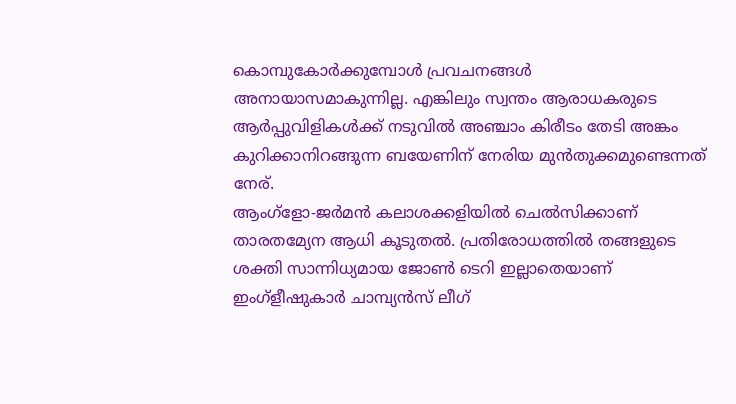കൊമ്പുകോര്‍ക്കുമ്പോള്‍ പ്രവചനങ്ങള്‍ അനായാസമാകുന്നില്ല. എങ്കിലും സ്വന്തം ആരാധകരുടെ ആര്‍പ്പുവിളികള്‍ക്ക് നടുവില്‍ അഞ്ചാം കിരീടം തേടി അങ്കം കുറിക്കാനിറങ്ങുന്ന ബയേണിന് നേരിയ മുന്‍തുക്കമുണ്ടെന്നത് നേര്.
ആംഗ്ളോ-ജര്‍മന്‍ കലാശക്കളിയില്‍ ചെല്‍സിക്കാണ് താരതമ്യേന ആധി കൂടുതല്‍. പ്രതിരോധത്തില്‍ തങ്ങളുടെ ശക്തി സാന്നിധ്യമായ ജോണ്‍ ടെറി ഇല്ലാതെയാണ് ഇംഗ്ളീഷുകാര്‍ ചാമ്പ്യന്‍സ് ലീഗ്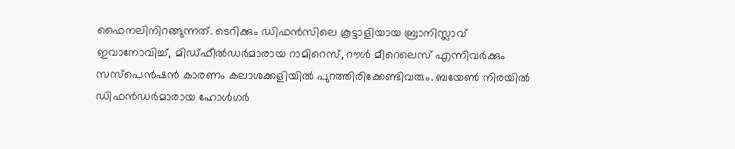ഫൈനലിനിറങ്ങുന്നത്. ടെറിക്കും ഡിഫന്‍സിലെ കൂട്ടാളിയായ ബ്രാനിസ്ലാവ് ഇവാനോവിച്ച്, മിഡ്ഫീല്‍ഡര്‍മാരായ റാമിറെസ്, റൗള്‍ മീറെലെസ് എന്നിവര്‍ക്കും സസ്പെന്‍ഷന്‍ കാരണം കലാശക്കളിയില്‍ പുറത്തിരിക്കേണ്ടിവരും. ബയേണ്‍ നിരയില്‍ ഡിഫന്‍ഡര്‍മാരായ ഹോള്‍ഗര്‍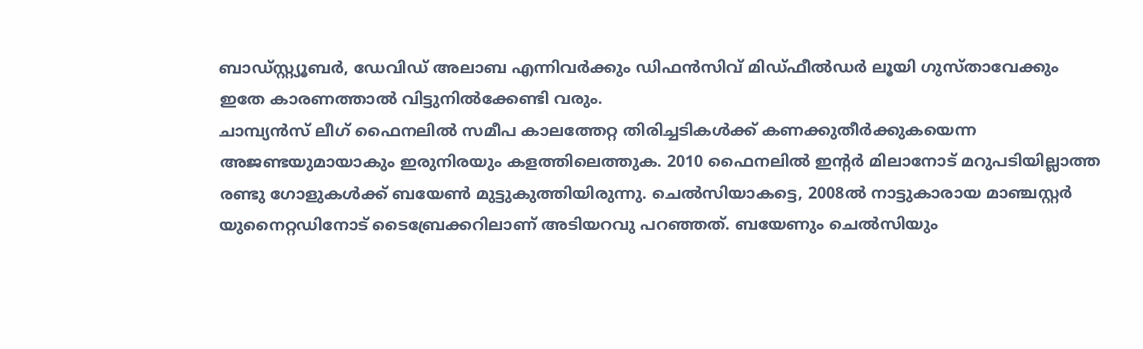ബാഡ്സ്റ്റ്യൂബര്‍, ഡേവിഡ് അലാബ എന്നിവര്‍ക്കും ഡിഫന്‍സിവ് മിഡ്ഫീല്‍ഡര്‍ ലൂയി ഗുസ്താവേക്കും ഇതേ കാരണത്താല്‍ വിട്ടുനില്‍ക്കേണ്ടി വരും.
ചാമ്പ്യന്‍സ് ലീഗ് ഫൈനലില്‍ സമീപ കാലത്തേറ്റ തിരിച്ചടികള്‍ക്ക് കണക്കുതീര്‍ക്കുകയെന്ന അജണ്ടയുമായാകും ഇരുനിരയും കളത്തിലെത്തുക. 2010 ഫൈനലില്‍ ഇന്‍റര്‍ മിലാനോട് മറുപടിയില്ലാത്ത രണ്ടു ഗോളുകള്‍ക്ക് ബയേണ്‍ മുട്ടുകുത്തിയിരുന്നു. ചെല്‍സിയാകട്ടെ, 2008ല്‍ നാട്ടുകാരായ മാഞ്ചസ്റ്റര്‍ യുനൈറ്റഡിനോട് ടൈബ്രേക്കറിലാണ് അടിയറവു പറഞ്ഞത്. ബയേണും ചെല്‍സിയും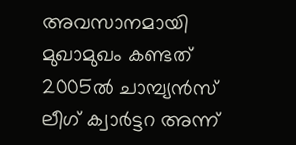അവസാനമായി മുഖാമുഖം കണ്ടത് 2005ല്‍ ചാമ്പ്യന്‍സ് ലീഗ് ക്വാര്‍ട്ടറ അന്ന്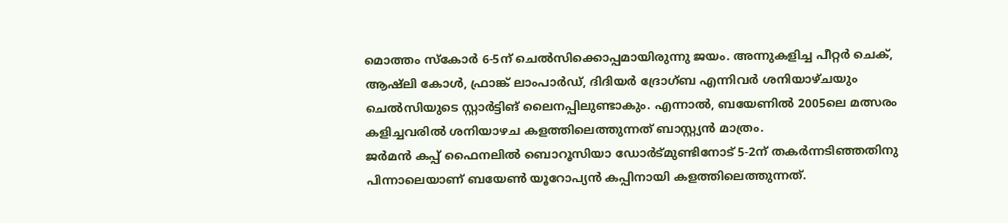മൊത്തം സ്കോര്‍ 6-5ന് ചെല്‍സിക്കൊപ്പമായിരുന്നു ജയം. അന്നുകളിച്ച പീറ്റര്‍ ചെക്, ആഷ്ലി കോള്‍, ഫ്രാങ്ക് ലാംപാര്‍ഡ്, ദിദിയര്‍ ദ്രോഗ്ബ എന്നിവര്‍ ശനിയാഴ്ചയും ചെല്‍സിയുടെ സ്റ്റാര്‍ട്ടിങ് ലൈനപ്പിലുണ്ടാകും. എന്നാല്‍, ബയേണില്‍ 2005ലെ മത്സരം കളിച്ചവരില്‍ ശനിയാഴച കളത്തിലെത്തുന്നത് ബാസ്റ്റ്യന്‍ മാത്രം.
ജര്‍മന്‍ കപ്പ് ഫൈനലില്‍ ബൊറൂസിയാ ഡോര്‍ട്മുണ്ടിനോട് 5-2ന് തകര്‍ന്നടിഞ്ഞതിനു പിന്നാലെയാണ് ബയേണ്‍ യൂറോപ്യന്‍ കപ്പിനായി കളത്തിലെത്തുന്നത്.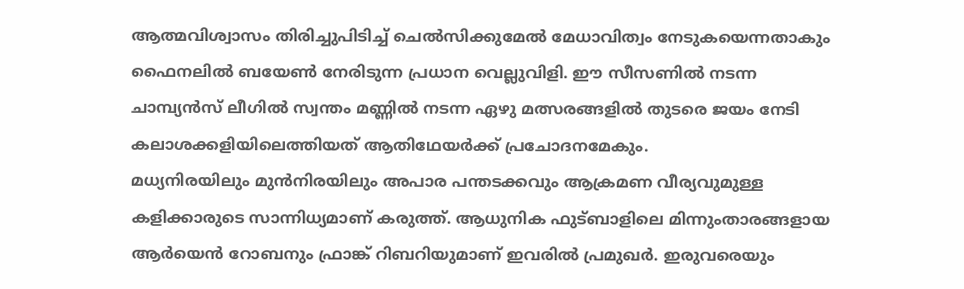ആത്മവിശ്വാസം തിരിച്ചുപിടിച്ച് ചെല്‍സിക്കുമേല്‍ മേധാവിത്വം നേടുകയെന്നതാകും ഫൈനലില്‍ ബയേണ്‍ നേരിടുന്ന പ്രധാന വെല്ലുവിളി. ഈ സീസണില്‍ നടന്ന ചാമ്പ്യന്‍സ് ലീഗില്‍ സ്വന്തം മണ്ണില്‍ നടന്ന ഏഴു മത്സരങ്ങളില്‍ തുടരെ ജയം നേടി കലാശക്കളിയിലെത്തിയത് ആതിഥേയര്‍ക്ക് പ്രചോദനമേകും.
മധ്യനിരയിലും മുന്‍നിരയിലും അപാര പന്തടക്കവും ആക്രമണ വീര്യവുമുള്ള കളിക്കാരുടെ സാന്നിധ്യമാണ് കരുത്ത്. ആധുനിക ഫുട്ബാളിലെ മിന്നുംതാരങ്ങളായ ആര്‍യെന്‍ റോബനും ഫ്രാങ്ക് റിബറിയുമാണ് ഇവരില്‍ പ്രമുഖര്‍. ഇരുവരെയും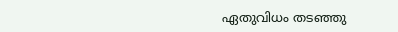ഏതുവിധം തടഞ്ഞു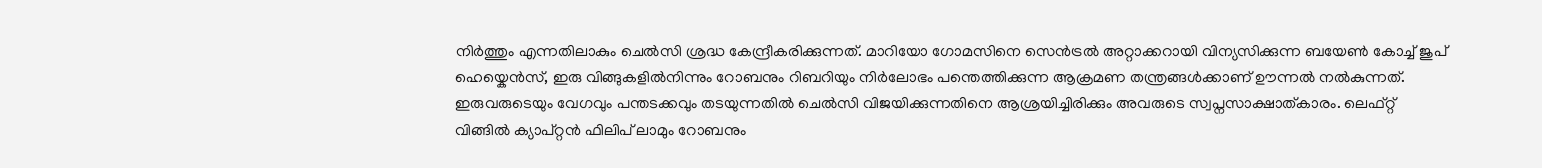നിര്‍ത്തും എന്നതിലാകും ചെല്‍സി ശ്രദ്ധ കേന്ദ്രീകരിക്കുന്നത്. മാറിയോ ഗോമസിനെ സെന്‍ട്രല്‍ അറ്റാക്കറായി വിന്യസിക്കുന്ന ബയേണ്‍ കോച്ച് ജുപ് ഹെയ്കെന്‍സ്, ഇരു വിങ്ങുകളില്‍നിന്നും റോബനും റിബറിയും നിര്‍ലോഭം പന്തെത്തിക്കുന്ന ആക്രമണ തന്ത്രങ്ങള്‍ക്കാണ് ഊന്നല്‍ നല്‍കുന്നത്. ഇരുവരുടെയും വേഗവും പന്തടക്കവും തടയുന്നതില്‍ ചെല്‍സി വിജയിക്കുന്നതിനെ ആശ്രയിച്ചിരിക്കും അവരുടെ സ്വപ്നസാക്ഷാത്കാരം. ലെഫ്റ്റ് വിങ്ങില്‍ ക്യാപ്റ്റന്‍ ഫിലിപ് ലാമും റോബനും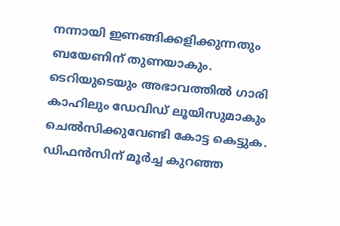നന്നായി ഇണങ്ങിക്കളിക്കുന്നതും ബയേണിന് തുണയാകും.
ടെറിയുടെയും അഭാവത്തില്‍ ഗാരി കാഹിലും ഡേവിഡ് ലൂയിസുമാകും ചെല്‍സിക്കുവേണ്ടി കോട്ട കെട്ടുക. ഡിഫന്‍സിന് മൂര്‍ച്ച കുറഞ്ഞ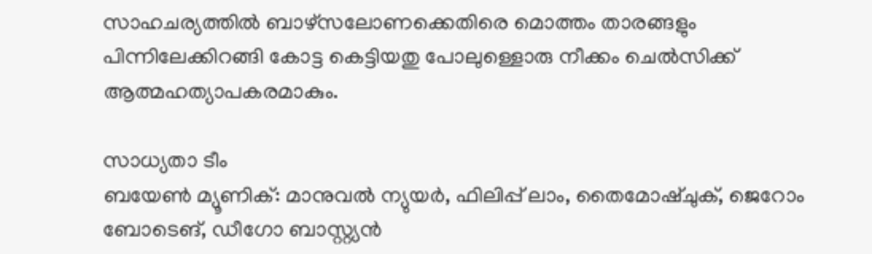സാഹചര്യത്തില്‍ ബാഴ്സലോണക്കെതിരെ മൊത്തം താരങ്ങളും പിന്നിലേക്കിറങ്ങി കോട്ട കെട്ടിയതു പോലുള്ളൊരു നീക്കം ചെല്‍സിക്ക് ആത്മഹത്യാപകരമാകും.

സാധ്യതാ ടീം
ബയേണ്‍ മ്യൂണിക്: മാനുവല്‍ ന്യുയര്‍, ഫിലിപ്പ് ലാം, തൈമോഷ്ചുക്, ജെറോം ബോടെങ്, ഡീഗോ ബാസ്റ്റ്യന്‍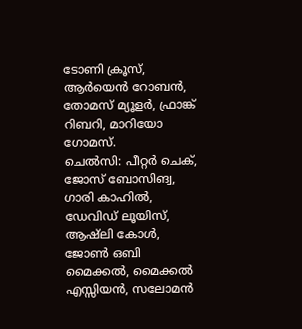ടോണി ക്രൂസ്, ആര്‍യെന്‍ റോബന്‍, തോമസ് മ്യൂളര്‍, ഫ്രാങ്ക് റിബറി, മാറിയോ ഗോമസ്.
ചെല്‍സി: പീറ്റര്‍ ചെക്, ജോസ് ബോസിങ്വ, ഗാരി കാഹില്‍, ഡേവിഡ് ലൂയിസ്, ആഷ്ലി കോള്‍, ജോണ്‍ ഒബി മൈക്കല്‍, മൈക്കല്‍ എസ്സിയന്‍, സലോമന്‍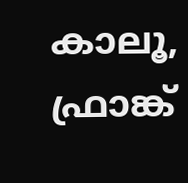കാലൂ, ഫ്രാങ്ക്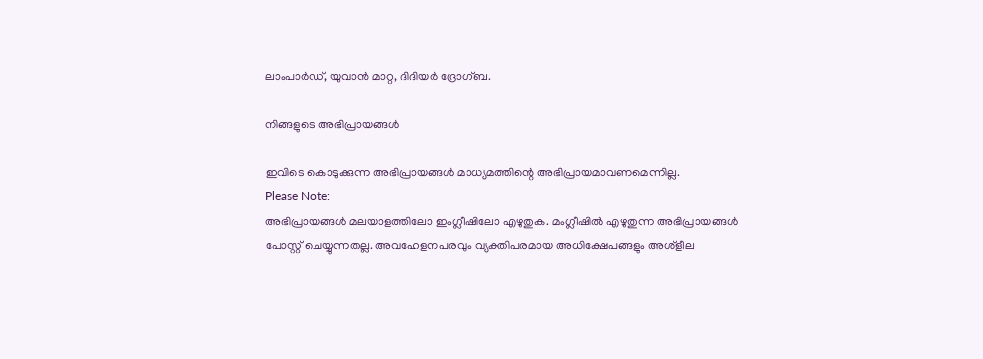ലാംപാര്‍ഡ്, യുവാന്‍ മാറ്റ, ദിദിയര്‍ ദ്രോഗ്ബ.

നിങ്ങളുടെ അഭിപ്രായങ്ങള്‍

ഇവിടെ കൊടുക്കുന്ന അഭിപ്രായങ്ങള്‍ മാധ്യമത്തിന്റെ അഭിപ്രായമാവണമെന്നില്ല.
Please Note:
അഭിപ്രായങ്ങള്‍ മലയാളത്തിലോ ഇംഗ്ലീഷിലോ എഴുതുക. മംഗ്ലീഷില്‍ എഴുതുന്ന അഭിപ്രായങ്ങള്‍ പോസ്റ്റ് ചെയ്യുന്നതല്ല. അവഹേളനപരവും വ്യക്തിപരമായ അധിക്ഷേപങ്ങളും അശ്ളീല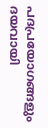പദപ്രയോഗങ്ങളും ദയവായി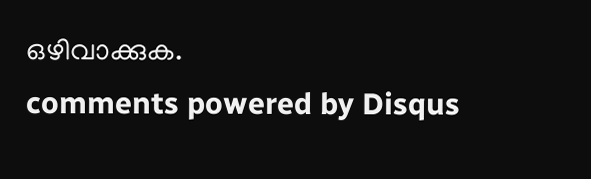ഒഴിവാക്കുക.
comments powered by Disqus